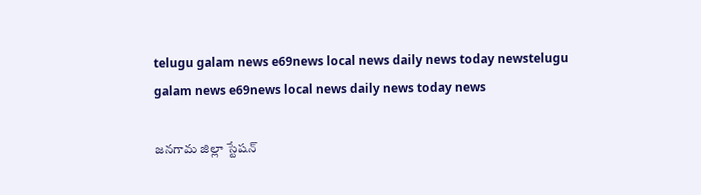telugu galam news e69news local news daily news today newstelugu galam news e69news local news daily news today news

జనగామ జిల్లా స్టేషన్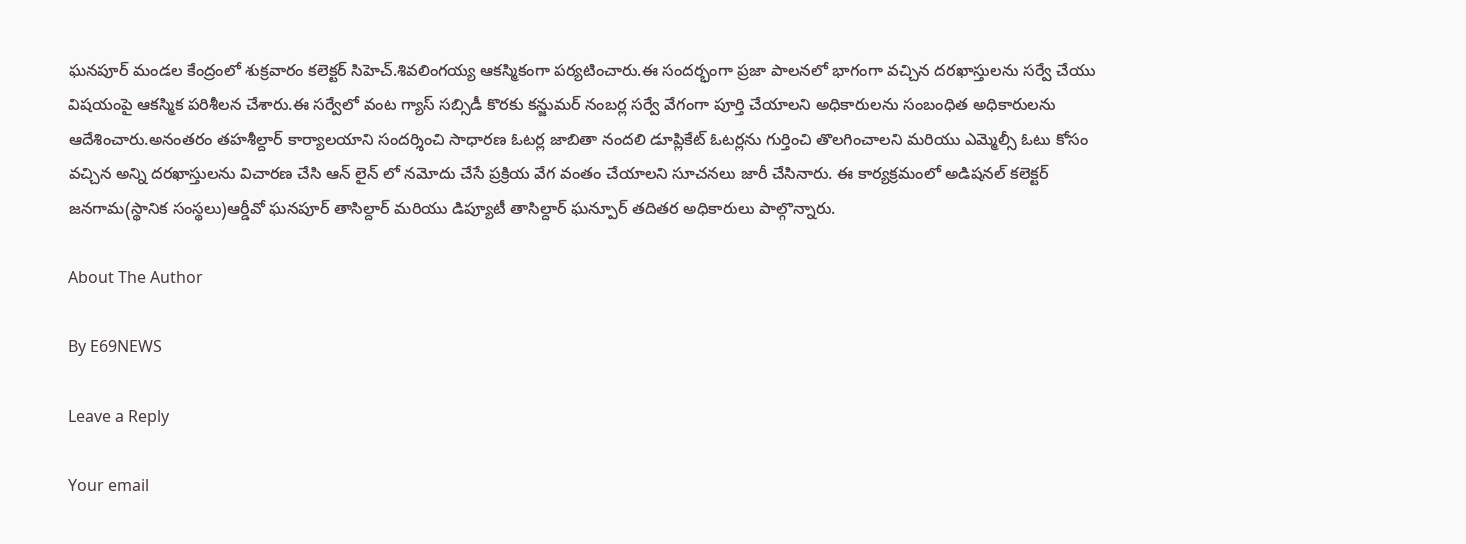ఘనపూర్ మండల కేంద్రంలో శుక్రవారం కలెక్టర్ సిహెచ్.శివలింగయ్య ఆకస్మికంగా పర్యటించారు.ఈ సందర్భంగా ప్రజా పాలనలో భాగంగా వచ్చిన దరఖాస్తులను సర్వే చేయు విషయంపై ఆకస్మిక పరిశీలన చేశారు.ఈ సర్వేలో వంట గ్యాస్ సబ్సిడీ కొరకు కన్జుమర్ నంబర్ల సర్వే వేగంగా పూర్తి చేయాలని అధికారులను సంబంధిత అధికారులను ఆదేశించారు.అనంతరం తహశీల్దార్ కార్యాలయాని సందర్శించి సాధారణ ఓటర్ల జాబితా నందలి డూప్లికేట్ ఓటర్లను గుర్తించి తొలగించాలని మరియు ఎమ్మెల్సీ ఓటు కోసం వచ్చిన అన్ని దరఖాస్తులను విచారణ చేసి ఆన్ లైన్ లో నమోదు చేసే ప్రక్రియ వేగ వంతం చేయాలని సూచనలు జారీ చేసినారు. ఈ కార్యక్రమంలో అడిషనల్ కలెక్టర్ జనగామ(స్థానిక సంస్థలు)ఆర్డీవో ఘనపూర్ తాసిల్దార్ మరియు డిప్యూటీ తాసిల్దార్ ఘన్పూర్ తదితర అధికారులు పాల్గొన్నారు.

About The Author

By E69NEWS

Leave a Reply

Your email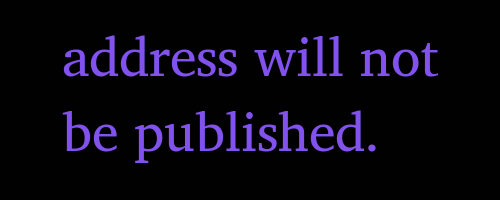address will not be published.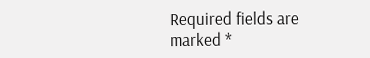Required fields are marked *